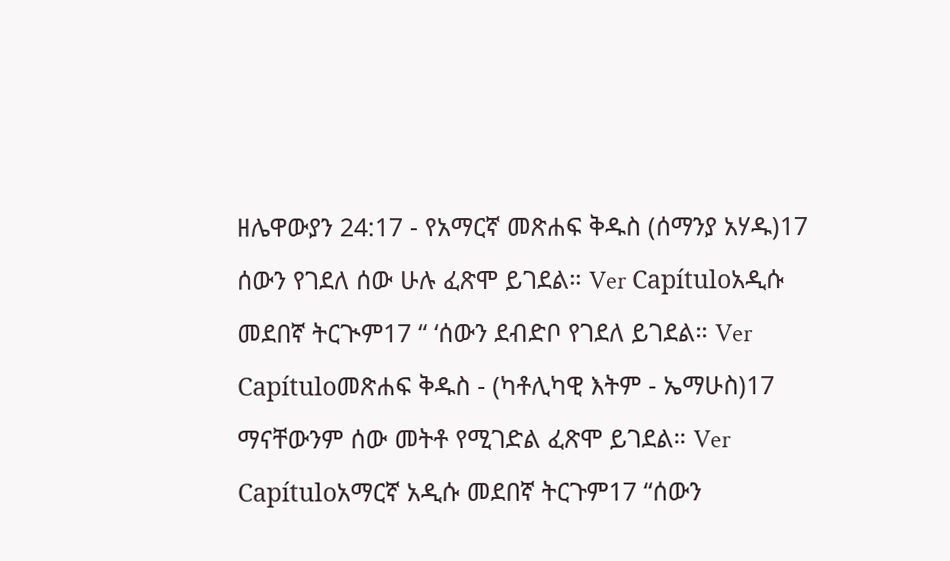ዘሌዋውያን 24:17 - የአማርኛ መጽሐፍ ቅዱስ (ሰማንያ አሃዱ)17 ሰውን የገደለ ሰው ሁሉ ፈጽሞ ይገደል። Ver Capítuloአዲሱ መደበኛ ትርጒም17 “ ‘ሰውን ደብድቦ የገደለ ይገደል። Ver Capítuloመጽሐፍ ቅዱስ - (ካቶሊካዊ እትም - ኤማሁስ)17 ማናቸውንም ሰው መትቶ የሚገድል ፈጽሞ ይገደል። Ver Capítuloአማርኛ አዲሱ መደበኛ ትርጉም17 “ሰውን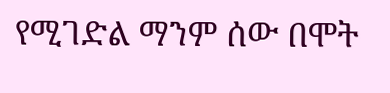የሚገድል ማንም ሰው በሞት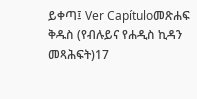ይቀጣ፤ Ver Capítuloመጽሐፍ ቅዱስ (የብሉይና የሐዲስ ኪዳን መጻሕፍት)17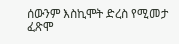ሰውንም እስኪሞት ድረስ የሚመታ ፈጽሞ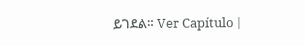ይገደል። Ver Capítulo |